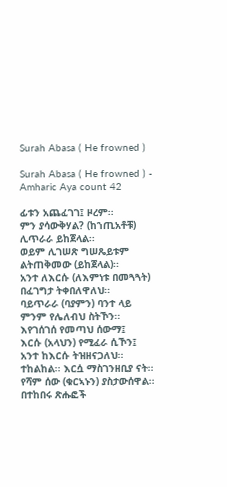Surah Abasa ( He frowned )

Surah Abasa ( He frowned ) - Amharic Aya count 42

ፊቱን አጨፈገገ፤ ዞረም፡፡
ምን ያሳውቅሃል? (ከኀጢአቶቹ) ሊጥራራ ይከጀላል፡፡
ወይም ሊገሠጽ ግሠጼይቱም ልትጠቅመው (ይከጀላል)፡፡
አንተ ለእርሱ (ለእምነቱ በመጓጓት) በፈገግታ ትቀበለዋለህ፡፡
ባይጥራራ (ባያምን) ባንተ ላይ ምንም የሌለብህ ስትኾን፡፡
እየገሰገሰ የመጣህ ሰውማ፤
እርሱ (አላህን) የሚፈራ ሲኾን፤
አንተ ከእርሱ ትዝዘናጋለህ፡፡
ተከልከል፡፡ እርሷ ማስገንዘቢያ ናት፡፡
የሻም ሰው (ቁርኣኑን) ያስታውሰዋል፡፡
በተከበሩ ጽሑፎች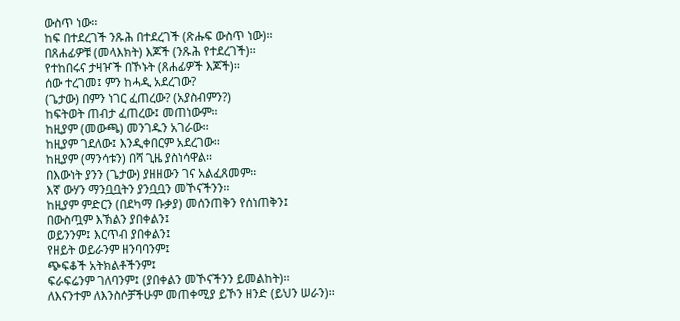ውስጥ ነው፡፡
ከፍ በተደረገች ንጹሕ በተደረገች (ጽሑፍ ውስጥ ነው)፡፡
በጸሐፊዎቹ (መላእክት) እጆች (ንጹሕ የተደረገች)፡፡
የተከበሩና ታዛዦች በኾኑት (ጸሐፊዎች እጆች)፡፡
ሰው ተረገመ፤ ምን ከሓዲ አደረገው?
(ጌታው) በምን ነገር ፈጠረው? (አያስብምን?)
ከፍትወት ጠብታ ፈጠረው፤ መጠነውም፡፡
ከዚያም (መውጫ) መንገዱን አገራው፡፡
ከዚያም ገደለው፤ እንዲቀበርም አደረገው፡፡
ከዚያም (ማንሳቱን) በሻ ጊዜ ያስነሳዋል፡፡
በእውነት ያንን (ጌታው) ያዘዘውን ገና አልፈጸመም፡፡
እኛ ውሃን ማንቧቧትን ያንቧቧን መኾናችንን፡፡
ከዚያም ምድርን (በደካማ ቡቃያ) መሰንጠቅን የሰነጠቅን፤
በውስጧም እኽልን ያበቀልን፤
ወይንንም፤ እርጥብ ያበቀልን፤
የዘይት ወይራንም ዘንባባንም፤
ጭፍቆች አትክልቶችንም፤
ፍራፍሬንም ገለባንም፤ (ያበቀልን መኾናችንን ይመልከት)፡፡
ለእናንተም ለእንስሶቻችሁም መጠቀሚያ ይኾን ዘንድ (ይህን ሠራን)፡፡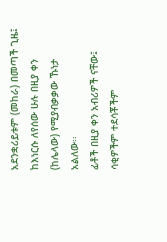አደንቋሪይቱም (መከራ) በመጣች ጊዜ፤
ከእነርሱ ለየሰው ሁሉ በዚያ ቀን (ከሌላው) የሚያብቃቃው ኹነታ አልለው፡፡
ፊቶች በዚያ ቀን አብሪዎች ናቸው፤
ሳቂዎችም ተደሳቾችም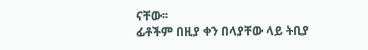ናቸው፡፡
ፊቶችም በዚያ ቀን በላያቸው ላይ ትቢያ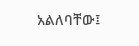አልለባቸው፤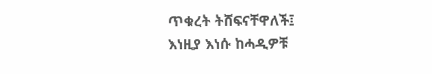ጥቁረት ትሸፍናቸዋለች፤
እነዚያ እነሱ ከሓዲዎቹ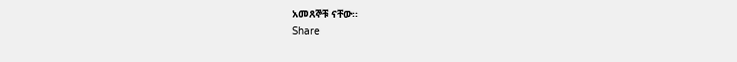አመጸኞቹ ናቸው፡፡
Share